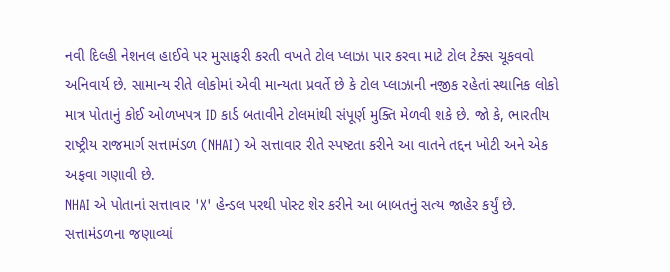નવી દિલ્હી નેશનલ હાઈવે પર મુસાફરી કરતી વખતે ટોલ પ્લાઝા પાર કરવા માટે ટોલ ટેક્સ ચૂકવવો અનિવાર્ય છે. સામાન્ય રીતે લોકોમાં એવી માન્યતા પ્રવર્તે છે કે ટોલ પ્લાઝાની નજીક રહેતાં સ્થાનિક લોકો માત્ર પોતાનું કોઈ ઓળખપત્ર ID કાર્ડ બતાવીને ટોલમાંથી સંપૂર્ણ મુક્તિ મેળવી શકે છે. જો કે, ભારતીય રાષ્ટ્રીય રાજમાર્ગ સત્તામંડળ (NHAI) એ સત્તાવાર રીતે સ્પષ્ટતા કરીને આ વાતને તદ્દન ખોટી અને એક અફવા ગણાવી છે.
NHAI એ પોતાનાં સત્તાવાર 'X' હેન્ડલ પરથી પોસ્ટ શેર કરીને આ બાબતનું સત્ય જાહેર કર્યું છે. સત્તામંડળના જણાવ્યાં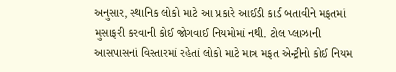અનુસાર, સ્થાનિક લોકો માટે આ પ્રકારે આઈડી કાર્ડ બતાવીને મફતમાં મુસાફરી કરવાની કોઈ જોગવાઈ નિયમોમાં નથી. ટોલ પ્લાઝાની આસપાસનાં વિસ્તારમાં રહેતાં લોકો માટે માત્ર મફત એન્ટ્રીનો કોઈ નિયમ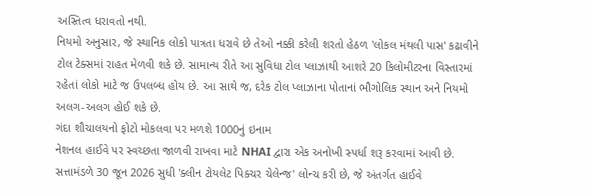અસ્તિત્વ ધરાવતો નથી.
નિયમો અનુસાર, જે સ્થાનિક લોકો પાત્રતા ધરાવે છે તેઓ નક્કી કરેલી શરતો હેઠળ 'લોકલ મંથલી પાસ' કઢાવીને ટોલ ટેક્સમાં રાહત મેળવી શકે છે. સામાન્ય રીતે આ સુવિધા ટોલ પ્લાઝાથી આશરે 20 કિલોમીટરના વિસ્તારમાં રહેતાં લોકો માટે જ ઉપલબ્ધ હોય છે. આ સાથે જ, દરેક ટોલ પ્લાઝાના પોતાનાં ભૌગોલિક સ્થાન અને નિયમો અલગ-અલગ હોઈ શકે છે.
ગંદા શૌચાલયનો ફોટો મોકલવા પર મળશે 1000નું ઇનામ
નેશનલ હાઈવે પર સ્વચ્છતા જાળવી રાખવા માટે NHAI દ્વારા એક અનોખી સ્પર્ધા શરૂ કરવામાં આવી છે. સત્તામંડળે 30 જૂન 2026 સુધી 'ક્લીન ટોયલેટ પિક્ચર ચેલેન્જ' લોન્ચ કરી છે, જે અંતર્ગત હાઈવે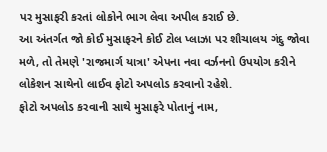પર મુસાફરી કરતાં લોકોને ભાગ લેવા અપીલ કરાઈ છે.
આ અંતર્ગત જો કોઈ મુસાફરને કોઈ ટોલ પ્લાઝા પર શૌચાલય ગંદુ જોવા મળે, તો તેમણે 'રાજમાર્ગ યાત્રા' એપના નવા વર્ઝનનો ઉપયોગ કરીને લોકેશન સાથેનો લાઈવ ફોટો અપલોડ કરવાનો રહેશે.
ફોટો અપલોડ કરવાની સાથે મુસાફરે પોતાનું નામ,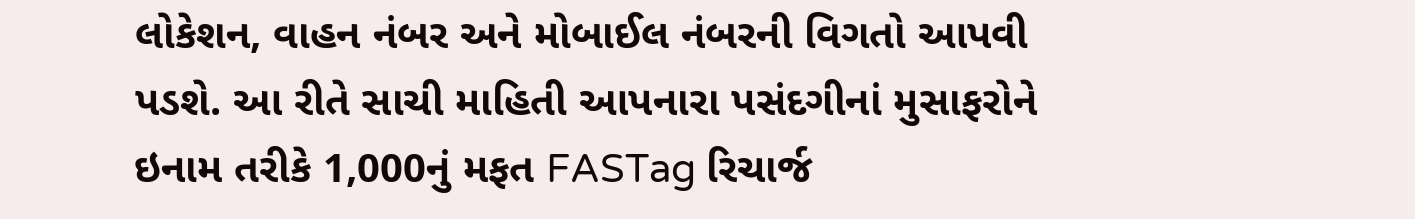લોકેશન, વાહન નંબર અને મોબાઈલ નંબરની વિગતો આપવી પડશે. આ રીતે સાચી માહિતી આપનારા પસંદગીનાં મુસાફરોને ઇનામ તરીકે 1,000નું મફત FASTag રિચાર્જ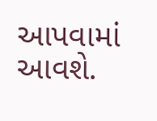આપવામાં આવશે.